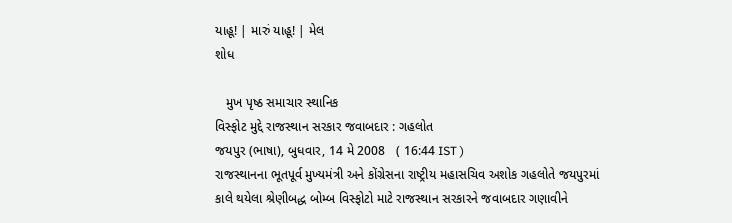યાહૂ! | મારું યાહૂ! | મેલ
શોધ

   મુખ પૃષ્ઠ સમાચાર સ્થાનિક
વિસ્ફોટ મુદ્દે રાજસ્થાન સરકાર જવાબદાર : ગહલોત
જયપુર (ભાષા), બુધવાર, 14 મે 2008   ( 16:44 IST )
રાજસ્થાનના ભૂતપૂર્વ મુખ્યમંત્રી અને કોંગ્રેસના રાષ્ટ્રીય મહાસચિવ અશોક ગહલોતે જયપુરમાં કાલે થયેલા શ્રેણીબદ્ધ બોમ્બ વિસ્ફોટો માટે રાજસ્થાન સરકારને જવાબદાર ગણાવીને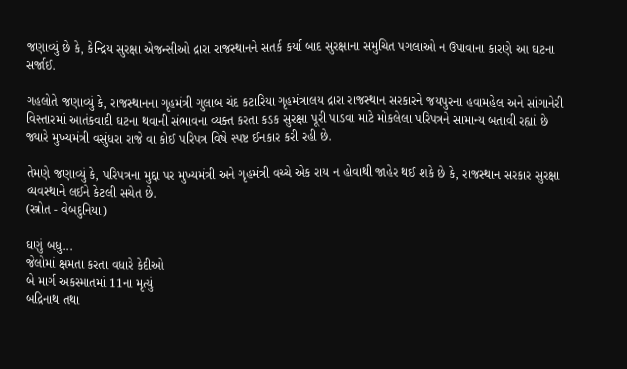જણાવ્યું છે કે, કેન્દ્રિય સુરક્ષા એજન્સીઓ દ્રારા રાજસ્થાનને સતર્ક કર્યા બાદ સુરક્ષાના સમુચિત પગલાઓ ન ઉપાવાના કારણે આ ઘટના સર્જાઈ.

ગહલોતે જણાવ્યું કે, રાજસ્થાનના ગૃહમંત્રી ગુલાબ ચંદ કટારિયા ગૃહમંત્રાલય દ્રારા રાજસ્થાન સરકારને જયપુરના હવામહેલ અને સાંગાનેરી વિસ્તારમાં આતંકવાદી ઘટના થવાની સંભાવના વ્યક્ત કરતા કડક સુરક્ષા પૂરી પાડવા માટે મોકલેલા પરિપત્રને સામાન્ય બતાવી રહ્યાં છે જ્યારે મુખ્યમંત્રી વસુંધરા રાજે વા કોઈ પરિપત્ર વિષે સ્પષ્ટ ઈનકાર કરી રહી છે.

તેમણે જણાવ્યું કે, પરિપત્રના મુદ્દા પર મુખ્યમંત્રી અને ગૃહમંત્રી વચ્ચે એક રાય ન હોવાથી જાહેર થઈ શકે છે કે, રાજસ્થાન સરકાર સુરક્ષા વ્યવસ્થાને લઈને કેટલી સચેત છે.
(સ્ત્રોત - વેબદુનિયા)

ઘણું બધુ...
જેલોમાં ક્ષમતા કરતા વધારે કેદીઓ
બે માર્ગ અકસ્માતમાં 11ના મૃત્યું
બદ્રિનાથ તથા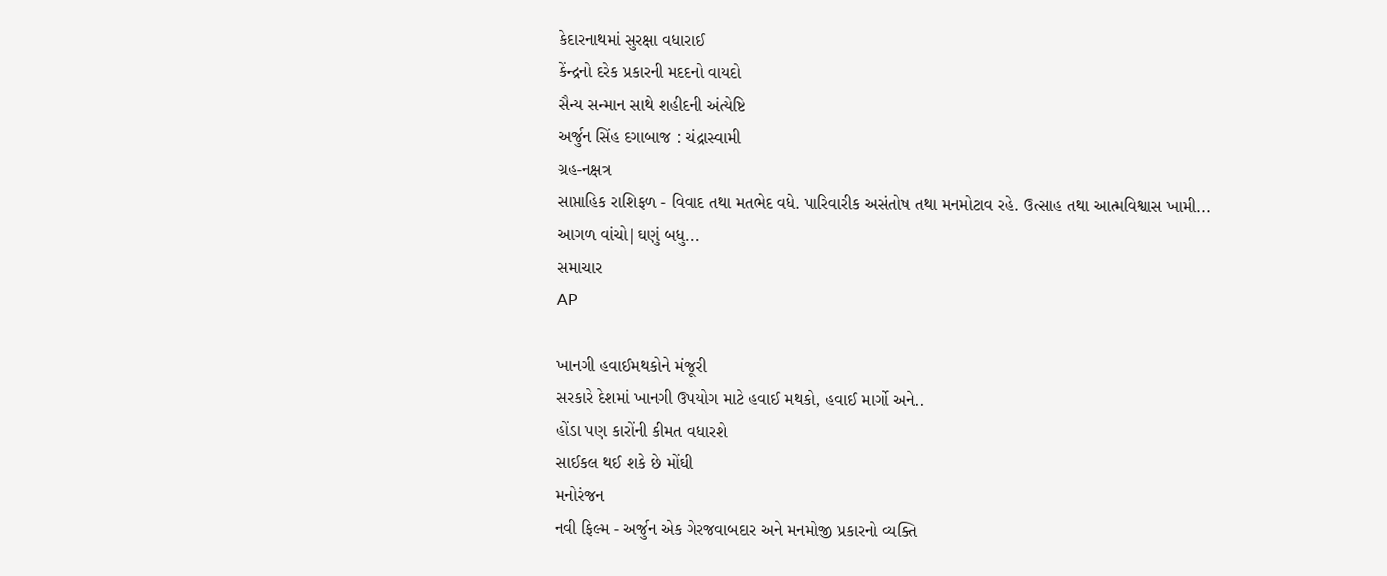કેદારનાથમાં સુરક્ષા વધારાઈ
કેંન્દ્રનો દરેક પ્રકારની મદદનો વાયદો
સૈન્ય સન્માન સાથે શહીદની અંત્યેષ્ટિ
અર્જુન સિંહ દગાબાજ : ચંદ્રાસ્વામી
ગ્રહ-નક્ષત્ર
સાપ્તાહિક રાશિફળ - વિવાદ તથા મતભેદ વધે. પારિવારીક અસંતોષ તથા મનમોટાવ રહે. ઉત્સાહ તથા આત્મવિશ્વાસ ખામી...
આગળ વાંચો|ઘણું બધુ...
સમાચાર
AP

ખાનગી હવાઈમથકોને મંજૂરી
સરકારે દેશમાં ખાનગી ઉપયોગ માટે હવાઈ મથકો, હવાઈ માર્ગો અને..
હોંડા પણ કારોંની કીમત વધારશે
સાઈકલ થઈ શકે છે મોંઘી
મનોરંજન
નવી ફિલ્મ - અર્જુન એક ગેરજવાબદાર અને મનમોજી પ્રકારનો વ્યક્તિ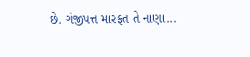છે. ગંજીપત્ત મારફત તે નાણા...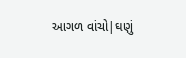આગળ વાંચો|ઘણું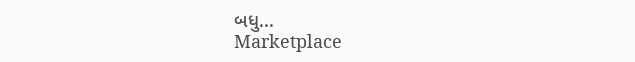બધુ...
Marketplace